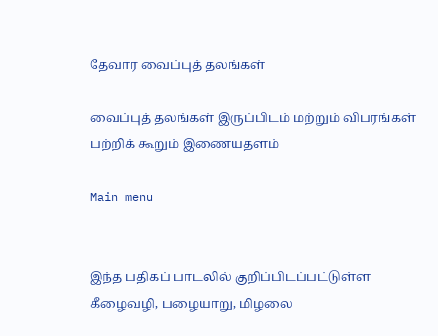தேவார வைப்புத் தலங்கள்

வைப்புத் தலங்கள் இருப்பிடம் மற்றும் விபரங்கள் பற்றிக் கூறும் இணையதளம்

Main menu


இந்த பதிகப் பாடலில் குறிப்பிடப்பட்டுள்ள கீழைவழி, பழையாறு, மிழலை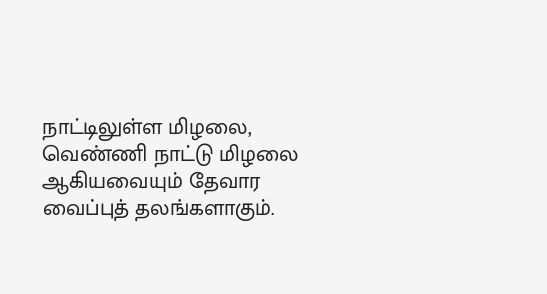நாட்டிலுள்ள மிழலை, வெண்ணி நாட்டு மிழலை ஆகியவையும் தேவார வைப்புத் தலங்களாகும்.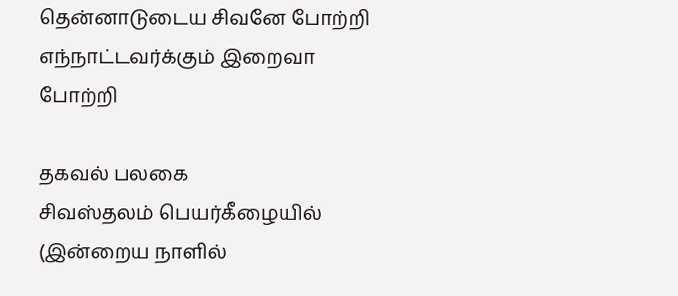தென்னாடுடைய சிவனே போற்றி
எந்நாட்டவர்க்கும் இறைவா போற்றி

தகவல் பலகை
சிவஸ்தலம் பெயர்கீழையில் (இன்றைய நாளில்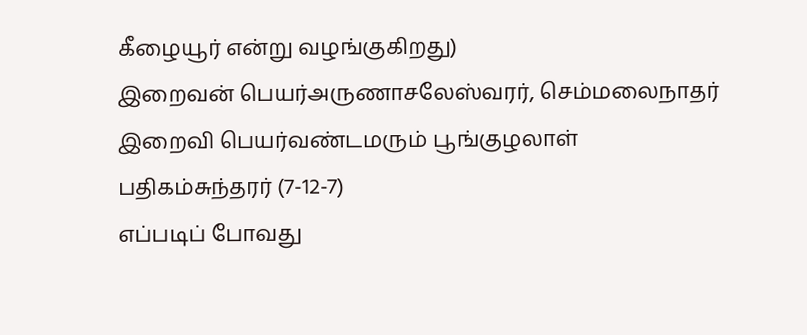கீழையூர் என்று வழங்குகிறது)
இறைவன் பெயர்அருணாசலேஸ்வரர், செம்மலைநாதர்
இறைவி பெயர்வண்டமரும் பூங்குழலாள்
பதிகம்சுந்தரர் (7-12-7)
எப்படிப் போவது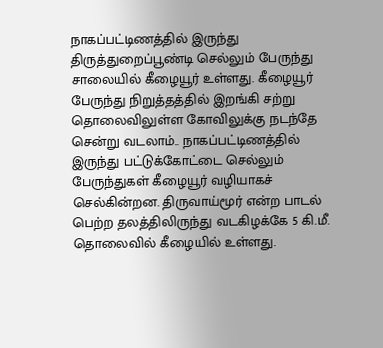நாகப்பட்டிணத்தில் இருந்து திருத்துறைப்பூண்டி செல்லும் பேருந்து சாலையில் கீழையூர் உள்ளது. கீழையூர் பேருந்து நிறுத்தத்தில் இறங்கி சற்று தொலைவிலுள்ள கோவிலுக்கு நடந்தே சென்று வடலாம்.. நாகப்பட்டிணத்தில் இருந்து பட்டுக்கோட்டை செல்லும் பேருந்துகள் கீழையூர் வழியாகச் செல்கின்றன. திருவாய்மூர் என்ற பாடல் பெற்ற தலத்திலிருந்து வடகிழக்கே 5 கி.மீ. தொலைவில் கீழையில் உள்ளது.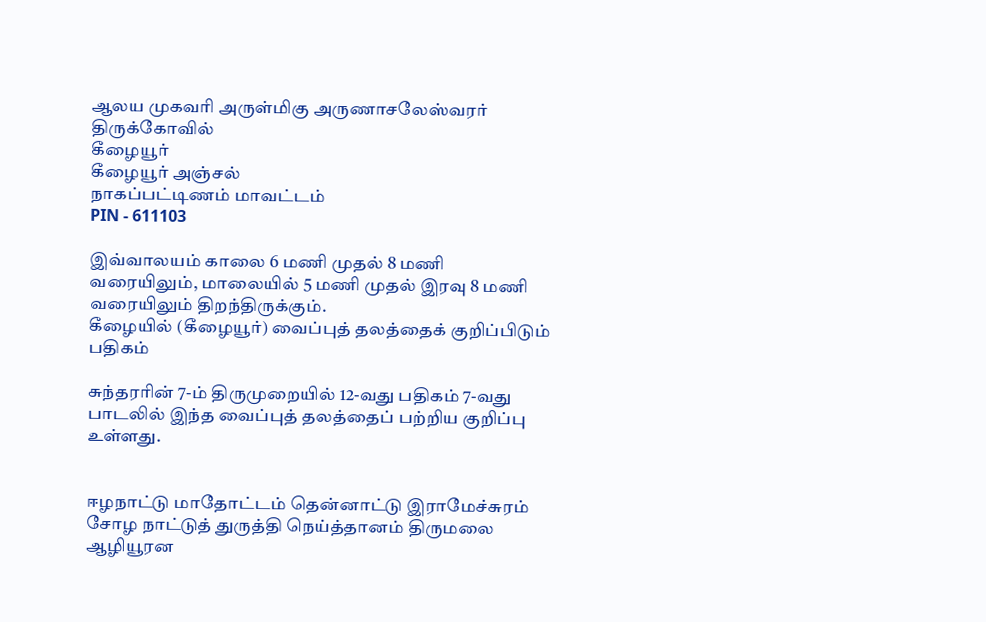ஆலய முகவரி அருள்மிகு அருணாசலேஸ்வரர் திருக்கோவில்
கீழையூர்
கீழையூர் அஞ்சல்
நாகப்பட்டிணம் மாவட்டம்
PIN - 611103

இவ்வாலயம் காலை 6 மணி முதல் 8 மணி வரையிலும், மாலையில் 5 மணி முதல் இரவு 8 மணி வரையிலும் திறந்திருக்கும்.
கீழையில் (கீழையூர்) வைப்புத் தலத்தைக் குறிப்பிடும் பதிகம்

சுந்தரரின் 7-ம் திருமுறையில் 12-வது பதிகம் 7-வது பாடலில் இந்த வைப்புத் தலத்தைப் பற்றிய குறிப்பு உள்ளது.


ஈழநாட்டு மாதோட்டம் தென்னாட்டு இராமேச்சுரம்
சோழ நாட்டுத் துருத்தி நெய்த்தானம் திருமலை
ஆழியூரன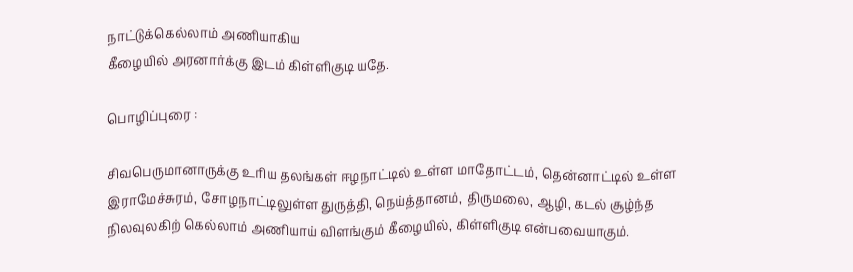நாட்டுக்கெல்லாம் அணியாகிய
கீழையில் அரனார்க்கு இடம் கிள்ளிகுடி யதே.

பொழிப்புரை :

சிவபெருமானாருக்கு உரிய தலங்கள் ஈழநாட்டில் உள்ள மாதோட்டம், தென்னாட்டில் உள்ள
இராமேச்சுரம், சோழநாட்டிலுள்ள துருத்தி, நெய்த்தானம், திருமலை, ஆழி, கடல் சூழ்ந்த
நிலவுலகிற் கெல்லாம் அணியாய் விளங்கும் கீழையில், கிள்ளிகுடி என்பவையாகும்.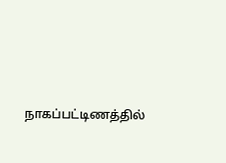நாகப்பட்டிணத்தில்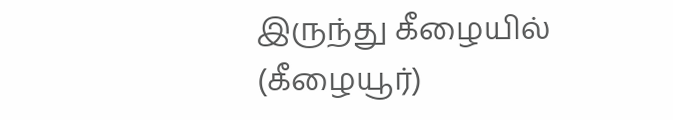இருந்து கீழையில் (கீழையூர்)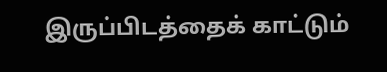இருப்பிடத்தைக் காட்டும்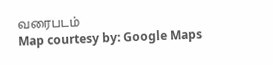வரைபடம்
Map courtesy by: Google Maps